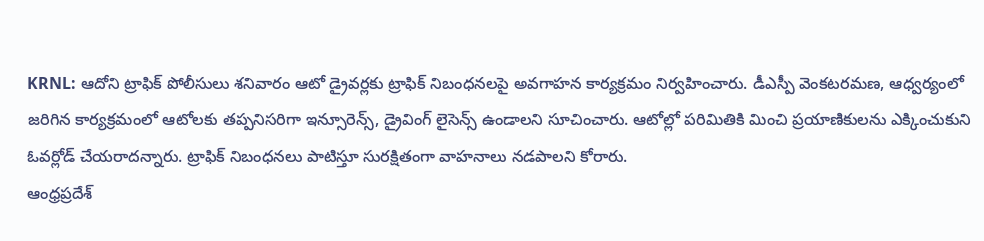KRNL: ఆదోని ట్రాఫిక్ పోలీసులు శనివారం ఆటో డ్రైవర్లకు ట్రాఫిక్ నిబంధనలపై అవగాహన కార్యక్రమం నిర్వహించారు. డీఎస్పీ వెంకటరమణ, ఆధ్వర్యంలో జరిగిన కార్యక్రమంలో ఆటోలకు తప్పనిసరిగా ఇన్సూరెన్స్, డ్రైవింగ్ లైసెన్స్ ఉండాలని సూచించారు. ఆటోల్లో పరిమితికి మించి ప్రయాణికులను ఎక్కించుకుని ఓవర్లోడ్ చేయరాదన్నారు. ట్రాఫిక్ నిబంధనలు పాటిస్తూ సురక్షితంగా వాహనాలు నడపాలని కోరారు.
ఆంధ్రప్రదేశ్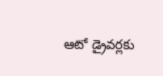ఆటో డ్రైవర్లకు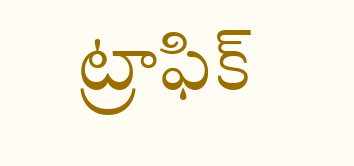ట్రాఫిక్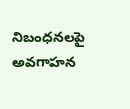నిబంధనలపై అవగాహన